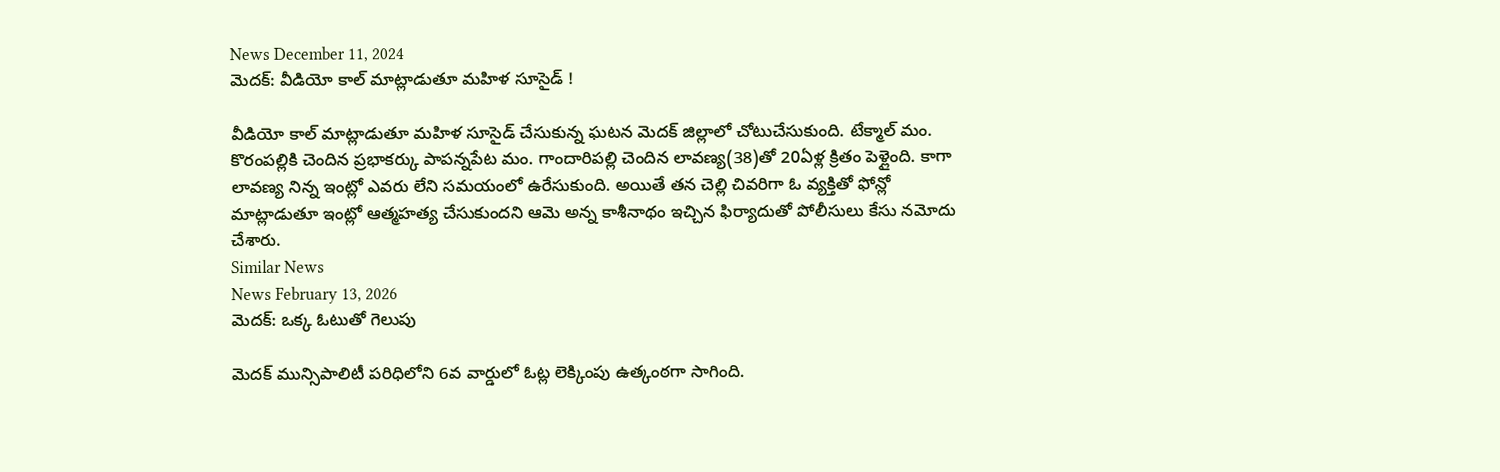News December 11, 2024
మెదక్: వీడియో కాల్ మాట్లాడుతూ మహిళ సూసైడ్ !

వీడియో కాల్ మాట్లాడుతూ మహిళ సూసైడ్ చేసుకున్న ఘటన మెదక్ జిల్లాలో చోటుచేసుకుంది. టేక్మాల్ మం. కొరంపల్లికి చెందిన ప్రభాకర్కు పాపన్నపేట మం. గాందారిపల్లి చెందిన లావణ్య(38)తో 20ఏళ్ల క్రితం పెళ్లైంది. కాగా లావణ్య నిన్న ఇంట్లో ఎవరు లేని సమయంలో ఉరేసుకుంది. అయితే తన చెల్లి చివరిగా ఓ వ్యక్తితో ఫోన్లో మాట్లాడుతూ ఇంట్లో ఆత్మహత్య చేసుకుందని ఆమె అన్న కాశీనాథం ఇచ్చిన ఫిర్యాదుతో పోలీసులు కేసు నమోదు చేశారు.
Similar News
News February 13, 2026
మెదక్: ఒక్క ఓటుతో గెలుపు

మెదక్ మున్సిపాలిటీ పరిధిలోని 6వ వార్డులో ఓట్ల లెక్కింపు ఉత్కంఠగా సాగింది.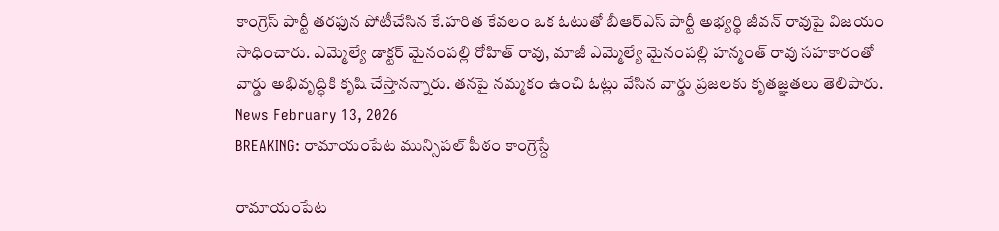కాంగ్రెస్ పార్టీ తరఫున పోటీచేసిన కే.హరిత కేవలం ఒక ఓటుతో బీఆర్ఎస్ పార్టీ అభ్యర్థి జీవన్ రావుపై విజయం సాధించారు. ఎమ్మెల్యే డాక్టర్ మైనంపల్లి రోహిత్ రావు, మాజీ ఎమ్మెల్యే మైనంపల్లి హన్మంత్ రావు సహకారంతో వార్డు అభివృద్ధికి కృషి చేస్తానన్నారు. తనపై నమ్మకం ఉంచి ఓట్లు వేసిన వార్డు ప్రజలకు కృతజ్ఞతలు తెలిపారు.
News February 13, 2026
BREAKING: రామాయంపేట మున్సిపల్ పీఠం కాంగ్రెస్దే

రామాయంపేట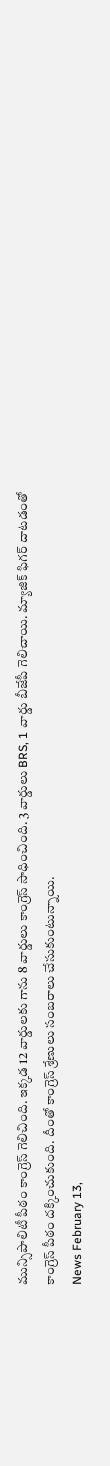మున్సిపాలిటీ పీఠం కాంగ్రెస్ గెలిచింది. ఇక్కడ 12 వార్డులకు గాను 8 వార్డులు కాంగ్రెస్ సాధించింది. 3 వార్డులు BRS, 1 వార్డు బీజేపీ గెలిచాయి. మ్యాజిక్ ఫిగర్ దాటడంతో కాంగ్రెస్ పీఠం దక్కించుకుంది. దీంతో కాంగ్రెస్ శ్రేణులు సంబరాలు చేసుకుంటున్నాయి.
News February 13,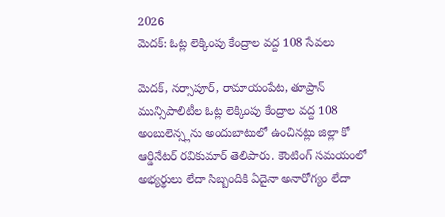2026
మెదక్: ఓట్ల లెక్కింపు కేంద్రాల వద్ద 108 సేవలు

మెదక్, నర్సాపూర్, రామాయంపేట, తూప్రాన్ మున్సిపాలిటీల ఓట్ల లెక్కింపు కేంద్రాల వద్ద 108 అంబులెన్స్లను అందుబాటులో ఉంచినట్లు జిల్లా కో ఆర్డినేటర్ రవికుమార్ తెలిపారు. కౌంటింగ్ సమయంలో అభ్యర్థులు లేదా సిబ్బందికి ఏదైనా అనారోగ్యం లేదా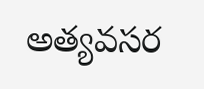అత్యవసర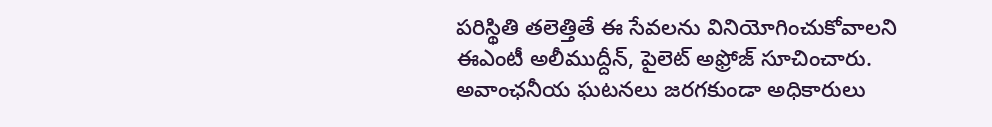పరిస్థితి తలెత్తితే ఈ సేవలను వినియోగించుకోవాలని ఈఎంటీ అలీముద్దీన్, పైలెట్ అఫ్రోజ్ సూచించారు. అవాంఛనీయ ఘటనలు జరగకుండా అధికారులు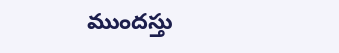ముందస్తు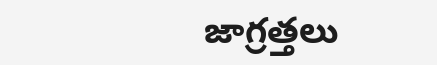జాగ్రత్తలు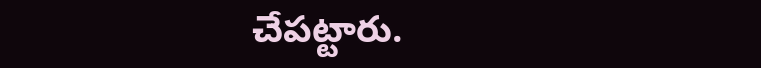చేపట్టారు.